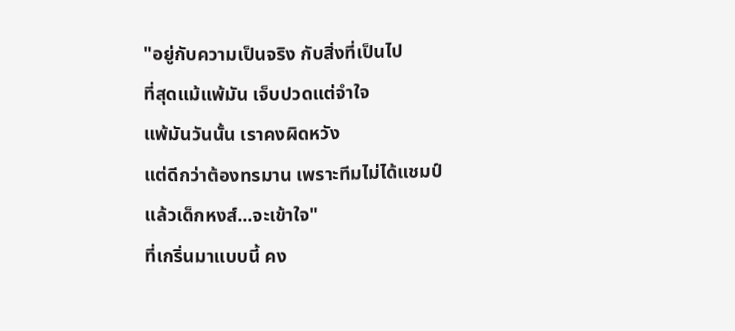"อยู่กับความเป็นจริง กับสิ่งที่เป็นไป
ที่สุดแม้แพ้มัน เจ็บปวดแต่จำใจ
แพ้มันวันนั้น เราคงผิดหวัง
แต่ดีกว่าต้องทรมาน เพราะทีมไม่ได้แชมป์
แล้วเด็กหงส์...จะเข้าใจ"
ที่เกริ่นมาแบบนี้ คง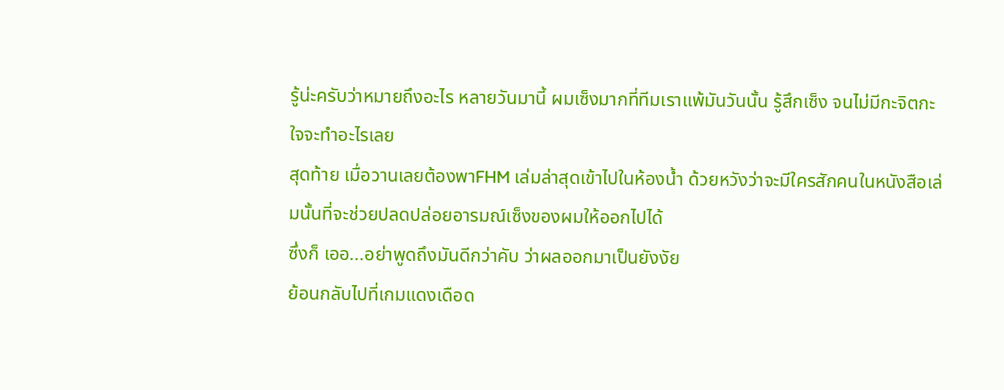รู้น่ะครับว่าหมายถึงอะไร หลายวันมานี้ ผมเซ็งมากที่ทีมเราแพ้มันวันนั้น รู้สึกเซ็ง จนไม่มีกะจิตกะใจจะทำอะไรเลย
สุดท้าย เมื่อวานเลยต้องพาFHM เล่มล่าสุดเข้าไปในห้องน้ำ ด้วยหวังว่าจะมีใครสักคนในหนังสือเล่มนั้นที่จะช่วยปลดปล่อยอารมณ์เซ็งของผมให้ออกไปได้
ซึ่งก็ เออ...อย่าพูดถึงมันดีกว่าคับ ว่าผลออกมาเป็นยังงัย
ย้อนกลับไปที่เกมแดงเดือด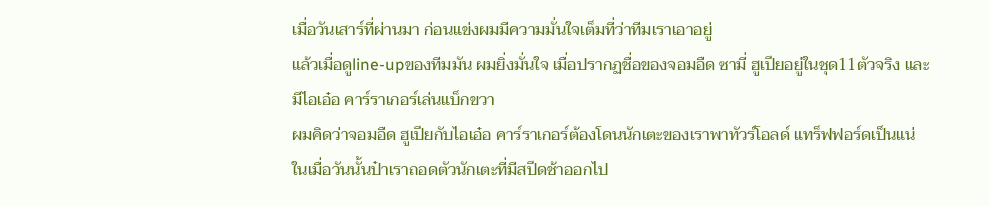เมื่อวันเสาร์ที่ผ่านมา ก่อนแข่งผมมีความมั่นใจเต็มที่ว่าทีมเราเอาอยู่
แล้วเมื่อดูline-upของทีมมัน ผมยิ่งมั่นใจ เมื่อปรากฏชื่อของจอมอืด ซามี่ ฮูเปียอยู่ในชุด11ตัวจริง และมีไอเอ๋อ คาร์ราเกอร์เล่นแบ็กขวา
ผมคิดว่าจอมอืด ฮูเปียกับไอเอ๋อ คาร์ราเกอร์ต้องโดนนักเตะของเราพาทัวร์โอลด์ แทร็ฟฟอร์ดเป็นแน่
ในเมื่อวันนั้นป๋าเราถอดตัวนักเตะที่มีสปีดช้าออกไป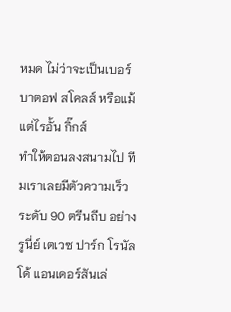หมด ไม่ว่าจะเป็นเบอร์บาตอฟ สโคลส์ หรือแม้แต่ไรอั้น กิ๊กส์
ทำให้ตอนลงสนามไป ทีมเราเลยมีตัวความเร็วระดับ 90 ตรีนถีบ อย่างรูนี่ย์ เตเวซ ปาร์ก โรนัลโด้ แอนเดอร์สันเล่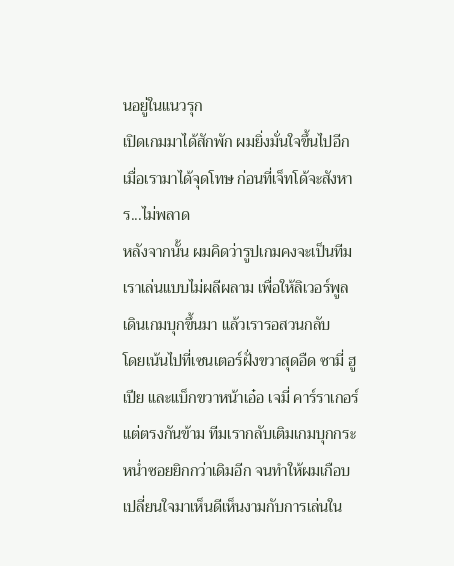นอยู่ในแนวรุก
เปิดเกมมาได้สักพัก ผมยิ่งมั่นใจขึ้นไปอีก เมื่อเรามาได้จุดโทษ ก่อนที่เจ็ทโด้จะสังหาร...ไม่พลาด
หลังจากนั้น ผมคิดว่ารูปเกมคงจะเป็นทีมเราเล่นแบบไม่ผลีผลาม เพื่อให้ลิเวอร์พูลเดินเกมบุกขึ้นมา แล้วเรารอสวนกลับ
โดยเน้นไปที่เซนเตอร์ฝั่งขวาสุดอืด ซามี่ ฮูเปีย และแบ็กขวาหน้าเอ๋อ เจมี่ คาร์ราเกอร์
แต่ตรงกันข้าม ทีมเรากลับเติมเกมบุกกระหน่ำซอยยิกกว่าเดิมอีก จนทำให้ผมเกือบเปลี่ยนใจมาเห็นดีเห็นงามกับการเล่นใน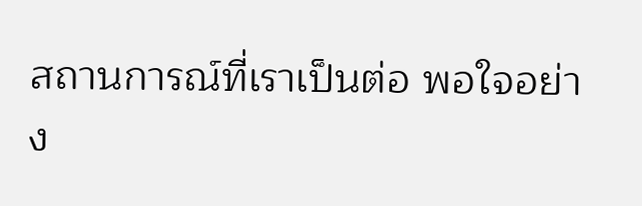สถานการณ์ที่เราเป็นต่อ พอใจอย่าง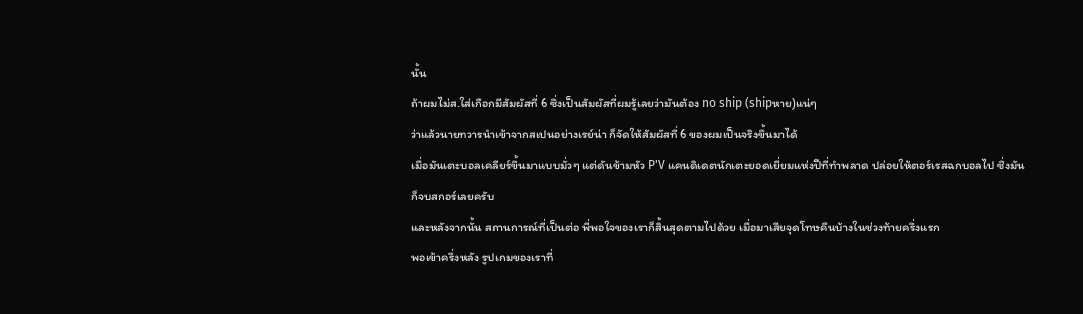นั้น
ถ้าผมไม่ส.ใส่เกือกมีสัมผัสที่ 6 ซึ่งเป็นสัมผัสที่ผมรู้เลยว่ามันต้อง no ship (shipหาย)แน่ๆ
ว่าแล้วนายทวารนำเข้าจากสเปนอย่างเรย์น่า ก็จัดให้สัมผัสที่ 6 ของผมเป็นจริงขึ้นมาได้
เมื่อมันเตะบอลเคลียร์ขึ้นมาแบบมั่วๆ แต่ดันข้ามหัว P'V แคนดิเดตนักเตะยอดเยี่ยมแห่งปีที่ทำพลาด ปล่อยให้ตอร์เรสฉกบอลไป ซึ่งมันก็จบสกอร์เลยครับ
และหลังจากนั้น สถานการณ์ที่เป็นต่อ พี่พอใจของเราก็สิ้นสุดตามไปด้วย เมื่อมาเสียจุดโทษคืนบ้างในช่วงท้ายครึ่งแรก
พอเข้าครึ่งหลัง รูปเกมของเราที่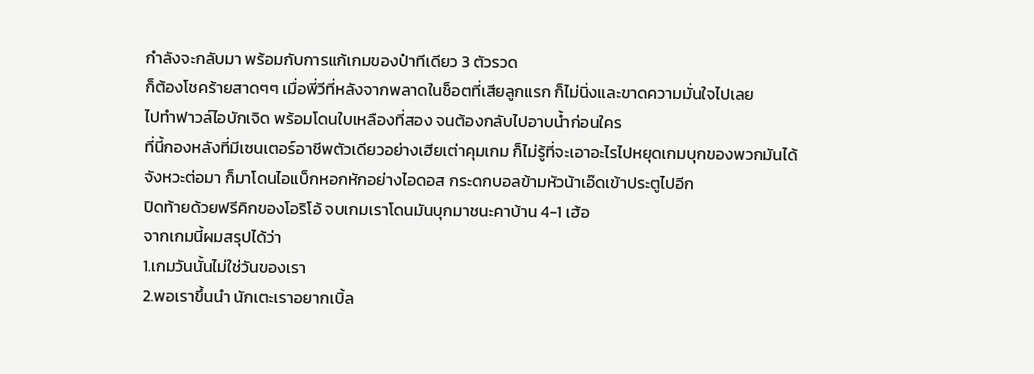กำลังจะกลับมา พร้อมกับการแก้เกมของป๋าทีเดียว 3 ตัวรวด
ก็ต้องโชคร้ายสาดๆๆ เมื่อพี่วีที่หลังจากพลาดในช็อตที่เสียลูกแรก ก็ไม่นิ่งและขาดความมั่นใจไปเลย
ไปทำฟาวล์ไอบักเจิด พร้อมโดนใบเหลืองที่สอง จนต้องกลับไปอาบน้ำก่อนใคร
ที่นี้กองหลังที่มีเซนเตอร์อาชีพตัวเดียวอย่างเฮียเต่าคุมเกม ก็ไม่รู้ที่จะเอาอะไรไปหยุดเกมบุกของพวกมันได้
จังหวะต่อมา ก็มาโดนไอแบ็กหอกหักอย่างไอดอส กระดกบอลข้ามหัวน้าเอ๊ดเข้าประตูไปอีก
ปิดท้ายด้วยฟรีคิกของโอริโอ้ จบเกมเราโดนมันบุกมาชนะคาบ้าน 4-1 เฮ้อ
จากเกมนี้ผมสรุปได้ว่า
1.เกมวันนั้นไม่ใช่วันของเรา
2.พอเราขึ้นนำ นักเตะเราอยากเบิ้ล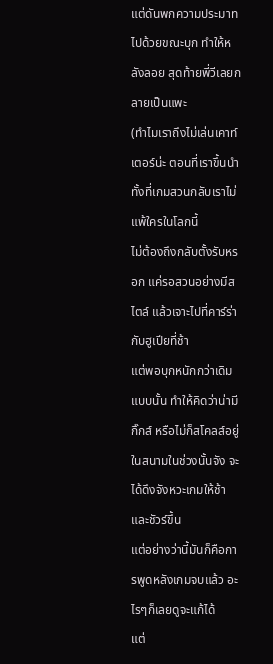แต่ดันพกความประมาทไปด้วยขณะบุก ทำให้หลังลอย สุดท้ายพี่วีเลยกลายเป็นแพะ
(ทำไมเราถึงไม่เล่นเคาท์เตอร์น่ะ ตอนที่เราขึ้นนำ ทั้งที่เกมสวนกลับเราไม่แพ้ใครในโลกนี้
ไม่ต้องถึงกลับตั้งรับหรอก แค่รอสวนอย่างมีสไตล์ แล้วเจาะไปที่คาร์ร่ากับฮูเปียที่ช้า
แต่พอบุกหนักกว่าเดิมแบบนั้น ทำให้คิดว่าน่ามีกิ๊กส์ หรือไม่ก็สโคลส์อยู่ในสนามในช่วงนั้นจัง จะได้ดึงจังหวะเกมให้ช้าและชัวร์ขึ้น
แต่อย่างว่านี้มันก็คือการพูดหลังเกมจบแล้ว อะไรๆก็เลยดูจะแก้ได้
แต่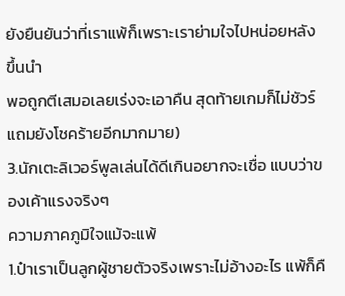ยังยืนยันว่าที่เราแพ้ก็เพราะเราย่ามใจไปหน่อยหลังขึ้นนำ
พอถูกตีเสมอเลยเร่งจะเอาคืน สุดท้ายเกมก็ไม่ชัวร์ แถมยังโชคร้ายอีกมากมาย)
3.นักเตะลิเวอร์พูลเล่นได้ดีเกินอยากจะเชื่อ แบบว่าของเค้าแรงจริงๆ
ความภาคภูมิใจแม้จะแพ้
1.ป๋าเราเป็นลูกผู้ชายตัวจริงเพราะไม่อ้างอะไร แพ้ก็คื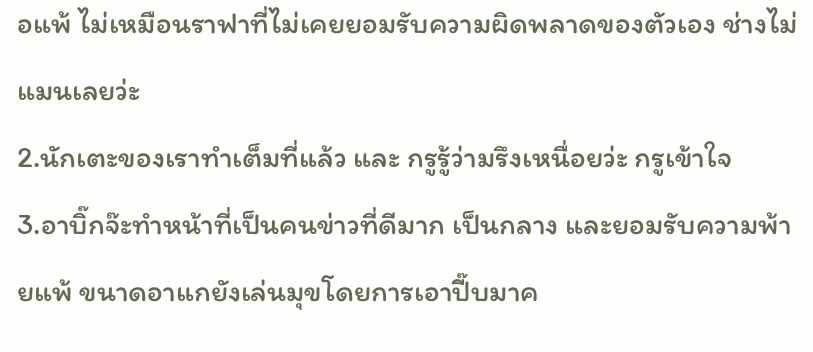อแพ้ ไม่เหมือนราฟาที่ไม่เคยยอมรับความผิดพลาดของตัวเอง ช่างไม่แมนเลยว่ะ
2.นักเตะของเราทำเต็มที่แล้ว และ กรูรู้ว่ามรึงเหนื่อยว่ะ กรูเข้าใจ
3.อาบิ๊กจ๊ะทำหน้าที่เป็นคนข่าวที่ดีมาก เป็นกลาง และยอมรับความพ้ายแพ้ ขนาดอาแกยังเล่นมุขโดยการเอาปี๊บมาค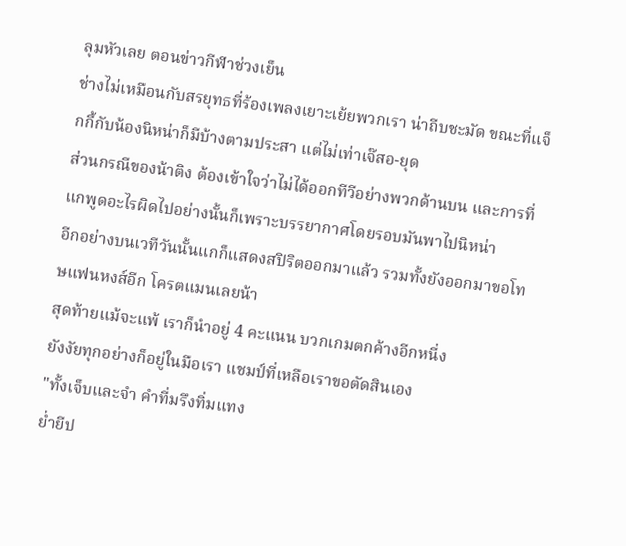ลุมหัวเลย ตอนข่าวกีฬาช่วงเย็น
ช่างไม่เหมือนกับสรยุทธที่ร้องเพลงเยาะเย้ยพวกเรา น่าถีบชะมัด ขณะที่แจ็กกี้กับน้องนิหน่าก็มีบ้างตามประสา แต่ไม่เท่าเจ๊สอ-ยุด
ส่วนกรณีของน้าติง ต้องเข้าใจว่าไม่ได้ออกทีวีอย่างพวกด้านบน และการที่แกพูดอะไรผิดไปอย่างนั้นก็เพราะบรรยากาศโดยรอบมันพาไปนิหน่า
อีกอย่างบนเวทีวันนั้นแกก็แสดงสปิริตออกมาแล้ว รวมทั้งยังออกมาขอโทษแฟนหงส์อีก โครตแมนเลยน้า
สุดท้ายแม้จะแพ้ เราก็นำอยู่ 4 คะแนน บวกเกมตกค้างอีกหนี่ง
ยังงัยทุกอย่างก็อยู่ในมือเรา แชมป์ที่เหลือเราขอตัดสินเอง
"ทั้งเจ็บและจำ คำที่มรึงทิ่มแทง
ย่ำยีป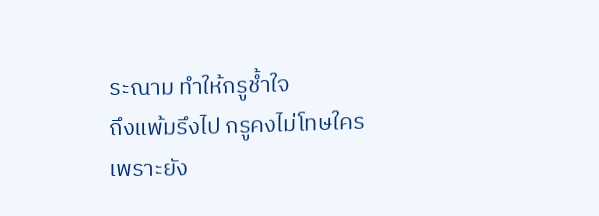ระณาม ทำให้กรูช้ำใจ
ถึงแพ้มรึงไป กรูคงไม่โทษใคร
เพราะยัง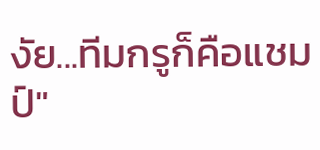งัย...ทีมกรูก็คือแชมป์"